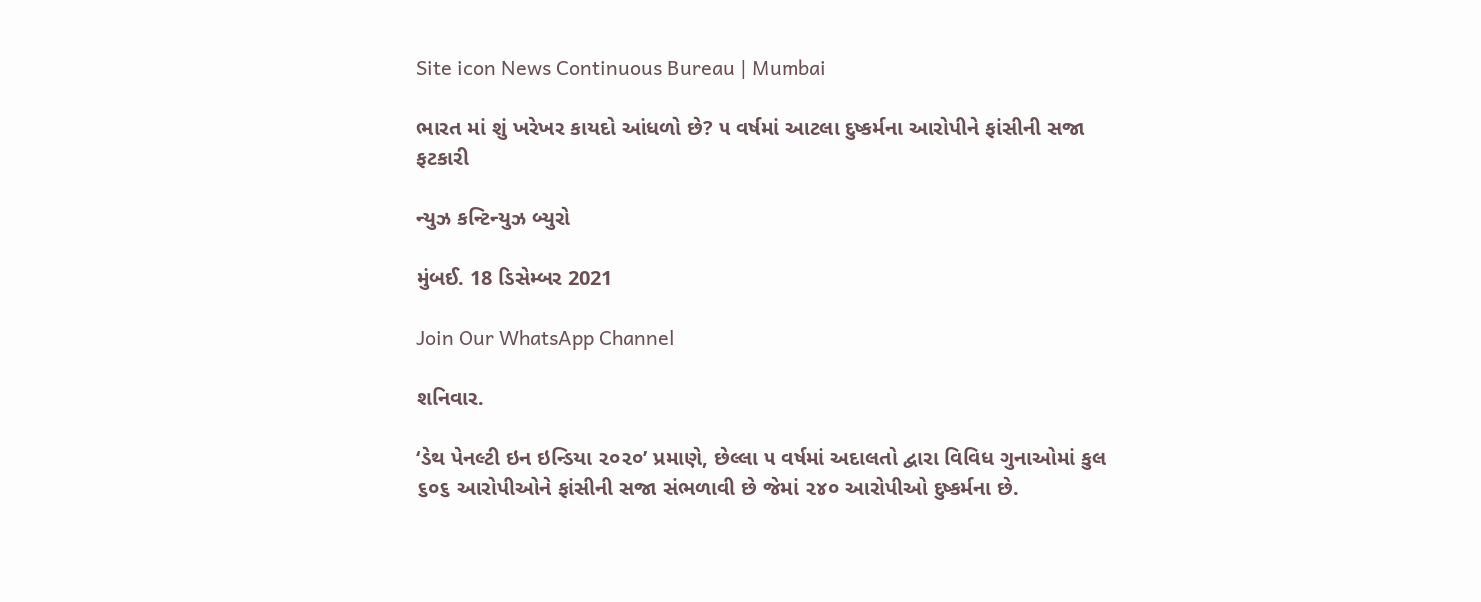Site icon News Continuous Bureau | Mumbai

ભારત માં શું ખરેખર કાયદો આંધળો છે? ૫ વર્ષમાં આટલા દુષ્કર્મના આરોપીને ફાંસીની સજા ફટકારી

ન્યુઝ કન્ટિન્યુઝ બ્યુરો

મુંબઈ. 18 ડિસેમ્બર 2021

Join Our WhatsApp Channel

શનિવાર.

‘ડેથ પેનલ્ટી ઇન ઇન્ડિયા ૨૦૨૦’ પ્રમાણે, છેલ્લા ૫ વર્ષમાં અદાલતો દ્વારા વિવિધ ગુનાઓમાં કુલ ૬૦૬ આરોપીઓને ફાંસીની સજા સંભળાવી છે જેમાં ૨૪૦ આરોપીઓ દુષ્કર્મના છે.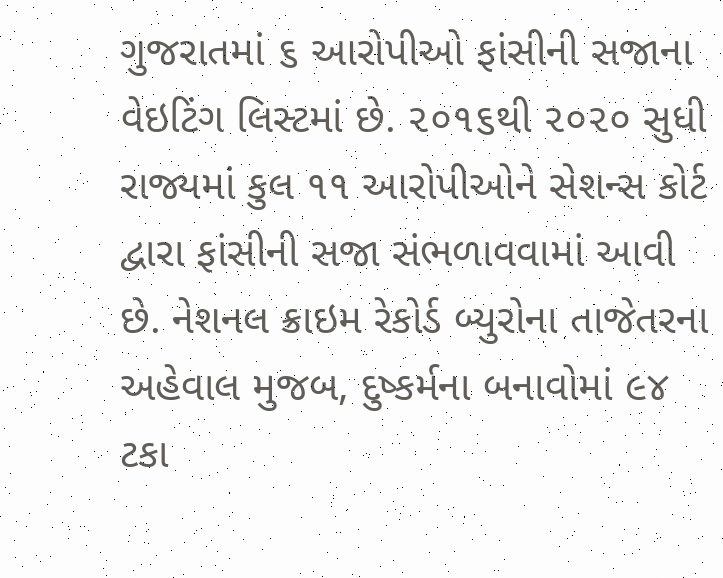ગુજરાતમાં ૬ આરોપીઓ ફાંસીની સજાના વેઇટિંગ લિસ્ટમાં છે. ૨૦૧૬થી ૨૦૨૦ સુધી રાજ્યમાં કુલ ૧૧ આરોપીઓને સેશન્સ કોર્ટ દ્વારા ફાંસીની સજા સંભળાવવામાં આવી છે. નેશનલ ક્રાઇમ રેકોર્ડ બ્યુરોના તાજેતરના અહેવાલ મુજબ, દુષ્કર્મના બનાવોમાં ૯૪ ટકા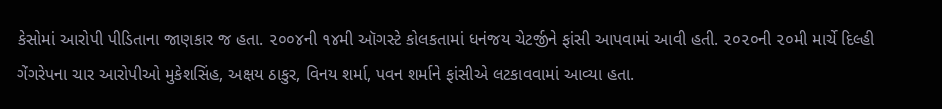કેસોમાં આરોપી પીડિતાના જાણકાર જ હતા. ૨૦૦૪ની ૧૪મી ઑગસ્ટે કોલકતામાં ધનંજય ચેટર્જીને ફાંસી આપવામાં આવી હતી. ૨૦૨૦ની ૨૦મી માર્ચે દિલ્હી ગેંગરેપના ચાર આરોપીઓ મુકેશસિંહ, અક્ષય ઠાકુર, વિનય શર્મા, પવન શર્માને ફાંસીએ લટકાવવામાં આવ્યા હતા.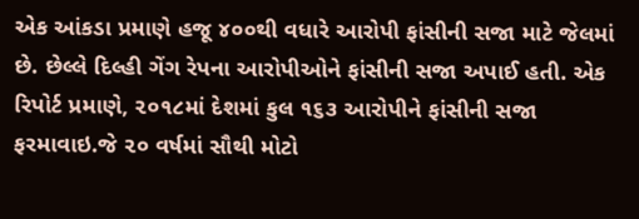એક આંકડા પ્રમાણે હજૂ ૪૦૦થી વધારે આરોપી ફાંસીની સજા માટે જેલમાં છે. છેલ્લે દિલ્હી ગેંગ રેપના આરોપીઓને ફાંસીની સજા અપાઈ હતી. એક રિપોર્ટ પ્રમાણે, ૨૦૧૮માં દેશમાં કુલ ૧૬૩ આરોપીને ફાંસીની સજા ફરમાવાઇ.જે ૨૦ વર્ષમાં સૌથી મોટો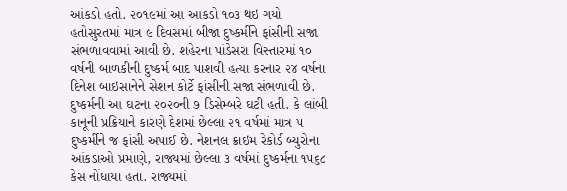આંકડો હતો. ૨૦૧૯માં આ આકડો ૧૦૩ થઇ ગયો હતોસુરતમાં માત્ર ૯ દિવસમાં બીજા દુષ્કર્મીને ફાંસીની સજા સંભળાવવામાં આવી છે. શહેરના પાંડેસરા વિસ્તારમાં ૧૦ વર્ષની બાળકીની દુષ્કર્મ બાદ પાશવી હત્યા કરનાર ૨૪ વર્ષના દિનેશ બાઇસાનેને સેશન કોર્ટે ફાંસીની સજા સંભળાવી છે. દુષ્કર્મની આ ઘટના ૨૦૨૦ની ૭ ડિસેમ્બરે ઘટી હતી. કે લાંબી કાનૂની પ્રક્રિયાને કારણે દેશમાં છેલ્લા ૨૧ વર્ષમાં માત્ર ૫ દુષ્કર્મીને જ ફાંસી અપાઈ છે. નેશનલ ક્રાઇમ રેકોર્ડ બ્યુરોના આંકડાઓ પ્રમાણે, રાજ્યમાં છેલ્લા ૩ વર્ષમાં દુષ્કર્મના ૧૫૬૮ કેસ નોંધાયા હતા. રાજ્યમાં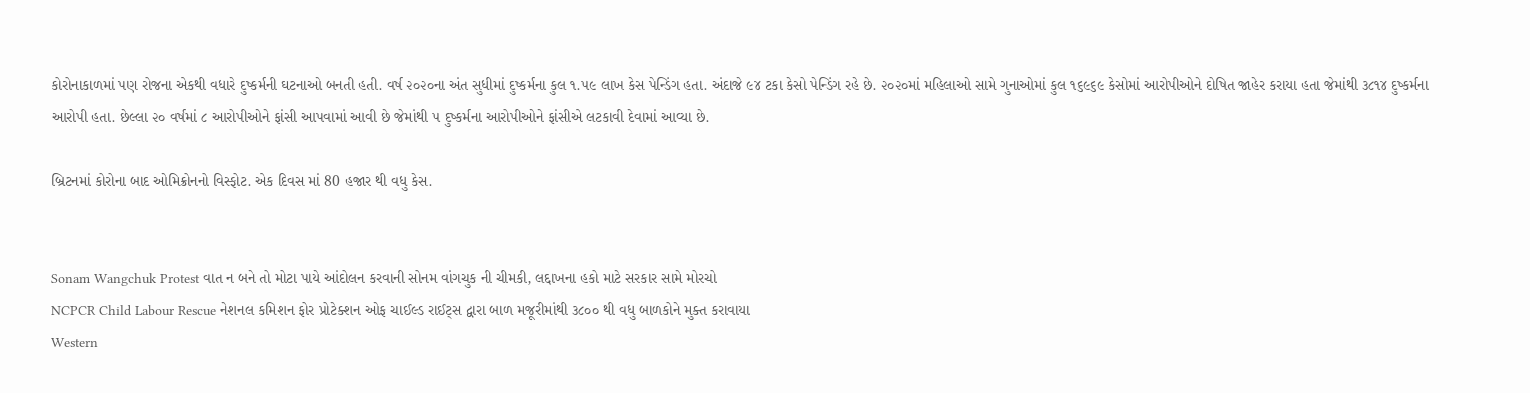કોરોનાકાળમાં પણ રોજના એકથી વધારે દુષ્કર્મની ઘટનાઓ બનતી હતી. વર્ષ ૨૦૨૦ના અંત સુધીમાં દુષ્કર્મના કુલ ૧.૫૯ લાખ કેસ પેન્ડિંગ હતા. અંદાજે ૯૪ ટકા કેસો પેન્ડિંગ રહે છે. ૨૦૨૦માં મહિલાઓ સામે ગુનાઓમાં કુલ ૧૬૯૬૯ કેસોમાં આરોપીઓને દોષિત જાહેર કરાયા હતા જેમાંથી ૩૮૧૪ દુષ્કર્મના આરોપી હતા. છેલ્લા ૨૦ વર્ષમાં ૮ આરોપીઓને ફાંસી આપવામાં આવી છે જેમાંથી ૫ દુષ્કર્મના આરોપીઓને ફાંસીએ લટકાવી દેવામાં આવ્યા છે.

બ્રિટનમાં કોરોના બાદ ઓમિક્રોનનો વિસ્ફોટ. એક દિવસ માં 80 હજાર થી વધુ કેસ.


Sonam Wangchuk Protest વાત ન બને તો મોટા પાયે આંદોલન કરવાની સોનમ વાંગચુક ની ચીમકી, લદ્દાખના હકો માટે સરકાર સામે મોરચો
NCPCR Child Labour Rescue નેશનલ કમિશન ફોર પ્રોટેક્શન ઓફ ચાઈલ્ડ રાઈટ્સ દ્વારા બાળ મજૂરીમાંથી ૩૮૦૦ થી વધુ બાળકોને મુક્ત કરાવાયા
Western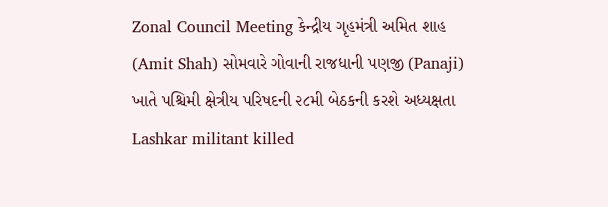Zonal Council Meeting કેન્દ્રીય ગૃહમંત્રી અમિત શાહ (Amit Shah) સોમવારે ગોવાની રાજધાની પણજી (Panaji) ખાતે પશ્ચિમી ક્ષેત્રીય પરિષદની ૨૮મી બેઠકની કરશે અધ્યક્ષતા
Lashkar militant killed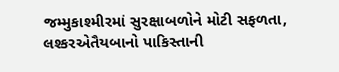જમ્મુકાશ્મીરમાં સુરક્ષાબળોને મોટી સફળતા, લશ્કરએતૈયબાનો પાકિસ્તાની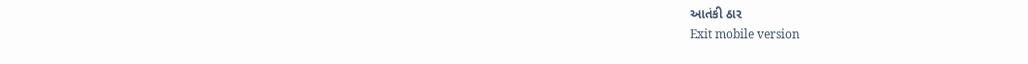આતંકી ઠાર
Exit mobile version